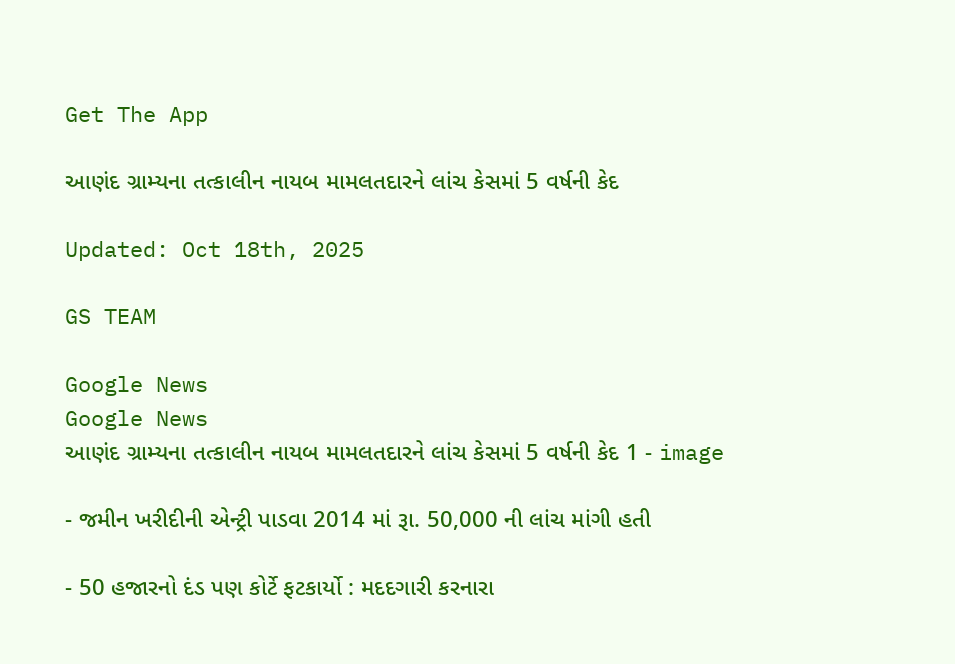Get The App

આણંદ ગ્રામ્યના તત્કાલીન નાયબ મામલતદારને લાંચ કેસમાં 5 વર્ષની કેદ

Updated: Oct 18th, 2025

GS TEAM

Google News
Google News
આણંદ ગ્રામ્યના તત્કાલીન નાયબ મામલતદારને લાંચ કેસમાં 5 વર્ષની કેદ 1 - image

- જમીન ખરીદીની એન્ટ્રી પાડવા 2014 માં રૂા. 50,000 ની લાંચ માંગી હતી

- 50 હજારનો દંડ પણ કોર્ટે ફટકાર્યો : મદદગારી કરનારા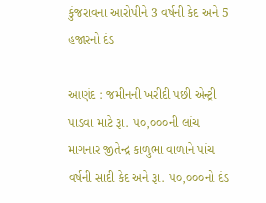કુંજરાવના આરોપીને 3 વર્ષની કેદ અને 5 હજારનો દંડ

આણંદ : જમીનની ખરીદી પછી એન્ટ્રી પાડવા માટે રૂા. ૫૦,૦૦૦ની લાંચ માગનાર જીતેન્દ્ર કાળુભા વાળાને પાંચ વર્ષની સાદી કેદ અને રૂા. ૫૦,૦૦૦નો દંડ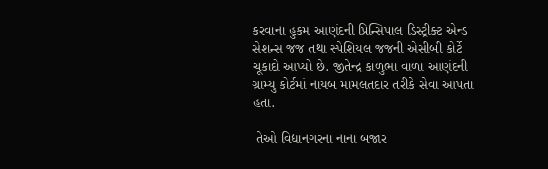કરવાના હુકમ આણંદની પ્રિન્સિપાલ ડિસ્ટ્રીક્ટ એન્ડ સેશન્સ જજ તથા સ્પેશિયલ જજની એસીબી કોર્ટે ચૂકાદો આપ્યો છે. જીતેન્દ્ર કાળુભા વાળા આણંદની ગ્રામ્યુ કોર્ટમાં નાયબ મામલતદાર તરીકે સેવા આપતા હતા.

 તેઓ વિદ્યાનગરના નાના બજાર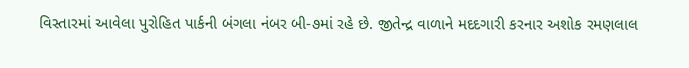વિસ્તારમાં આવેલા પુરોહિત પાર્કની બંગલા નંબર બી-૭માં રહે છે. જીતેન્દ્ર વાળાને મદદગારી કરનાર અશોક રમણલાલ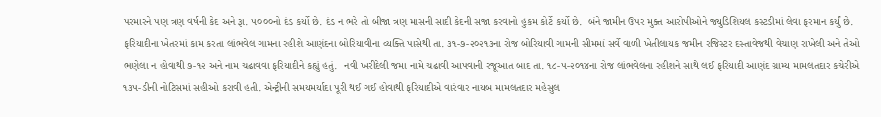પરમારને પણ ત્રણ વર્ષની કેદ અને રૂા. ૫૦૦૦નો દંડ કર્યો છે. દંડ ન ભરે તો બીજા ત્રણ માસની સાદી કેદની સજા કરવાનો હુકમ કોર્ટે કર્યો છે.  બંને જામીન ઉપર મુક્ત આરોપીઓને જ્યુડિશિયલ કસ્ટડીમાં લેવા ફરમાન કર્યું છે. ફરિયાદીના ખેતરમાં કામ કરતા લાંભવેલ ગામના રહીશે આણંદના બોરિયાવીના વ્યક્તિ પાસેથી તા. ૩૧-૭-૨૦૨૧૩ના રોજ બોરિયાવી ગામની સીમમાં સર્વે વાળી ખેતીલાયક જમીન રજિસ્ટર દસ્તાવેજથી વેચાણ રાખેલી અને તેઓ ભણેલા ન હોવાથી ૭-૧૨ અને નામ ચઢાવવા ફરિયાદીને કહ્યું હતું.  નવી ખરીદેલી જમા નામે ચઢાવી આપવાની રજૂઆત બાદ તા. ૧૮-૫-૨૦૧૪ના રોજ લાંભવેલના રહીશને સાથે લઈ ફરિયાદી આણંદ ગ્રામ્ય મામલતદાર કચેરીએ ૧૩૫-ડીની નોટિસમાં સહીઓ કરાવી હતી. એન્ટ્રીની સમયમર્યાદા પૂરી થઈ ગઈ હોવાથી ફરિયાદીએ વારંવાર નાયબ મામલતદાર મહેસુલ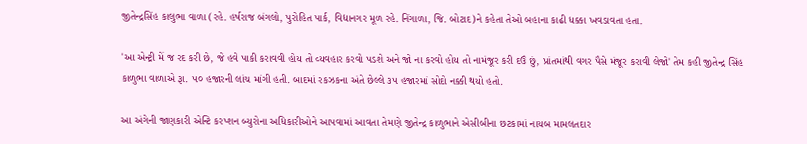જીતેન્દ્રસિંહ કાલુભા વાળા (રહે. હર્ષરાજ બંગલો, પુરોહિત પાર્ક, વિદ્યાનગર મૂળ રહે. નિંગાળા, જિ. બોટાદ)ને કહેતા તેઓ બહાના કાઢી ધક્કા ખવડાવતા હતા.

'આ એન્ટ્રી મેં જ રદ કરી છે, જે હવે પાકી કરાવવી હોય તો વ્યવહાર કરવો પડશે અને જો ના કરવો હોય તો નામંજૂર કરી દઉં છું, પ્રાંતમાંથી વગર પૈસે મંજૂર કરાવી લેજો' તેમ કહી જીતેન્દ્ર સિંહ કાળુભા વાળાએ રૂા. ૫૦ હજારની લાંચ માંગી હતી. બાદમાં રકઝકના અંતે છેલ્લે ૩૫ હજારમાં સોદો નક્કી થયો હતો.

આ અંગેની જાણકારી એન્ટિ કરપ્શન બ્યુરોના અધિકારીઓને આપવામાં આવતા તેમણે જીતેન્દ્ર કાળુભાને એસીબીના છટકામાં નાયબ મામલતદાર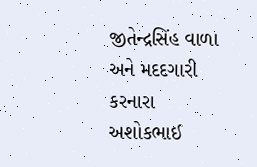જીતેન્દ્રસિંહ વાળા અને મદદગારી કરનારા અશોકભાઈ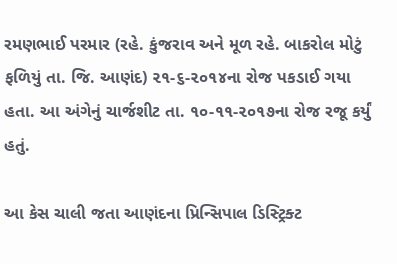રમણભાઈ પરમાર (રહે. કુંજરાવ અને મૂળ રહે. બાકરોલ મોટું ફળિયું તા. જિ. આણંદ) ૨૧-૬-૨૦૧૪ના રોજ પકડાઈ ગયા હતા. આ અંગેનું ચાર્જશીટ તા. ૧૦-૧૧-૨૦૧૭ના રોજ રજૂ કર્યું હતું.

આ કેસ ચાલી જતા આણંદના પ્રિન્સિપાલ ડિસ્ટ્રિક્ટ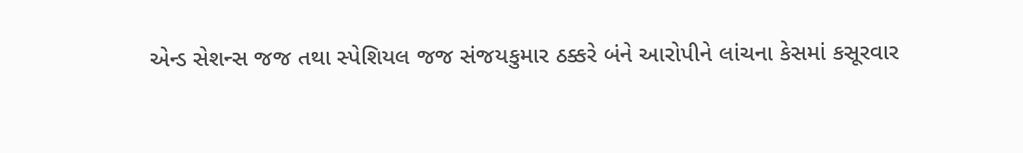એન્ડ સેશન્સ જજ તથા સ્પેશિયલ જજ સંજયકુમાર ઠક્કરે બંને આરોપીને લાંચના કેસમાં કસૂરવાર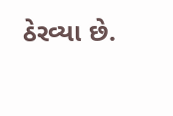ઠેરવ્યા છે.